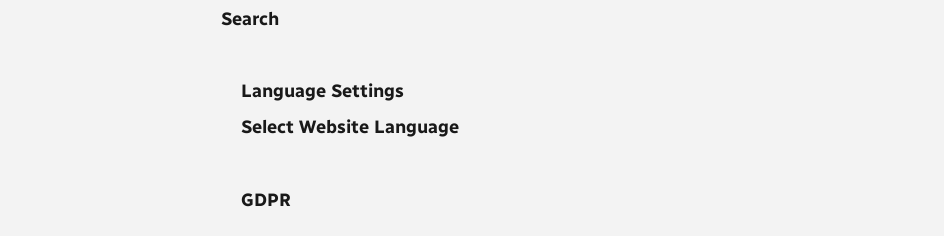Search

    Language Settings
    Select Website Language

    GDPR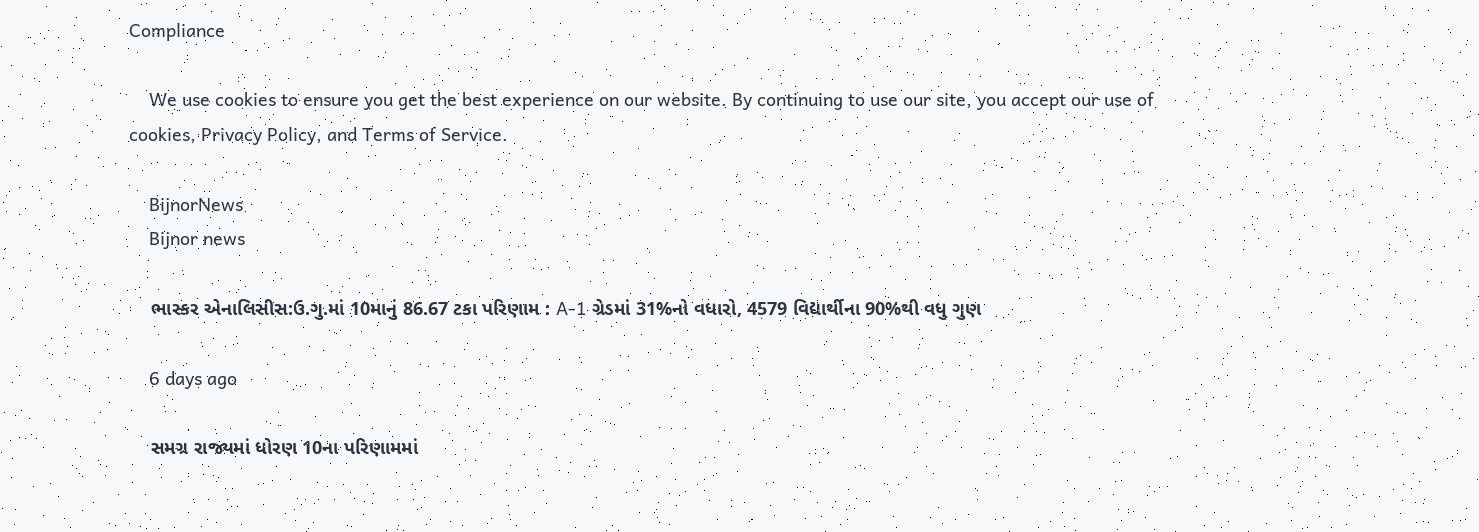Compliance

    We use cookies to ensure you get the best experience on our website. By continuing to use our site, you accept our use of cookies, Privacy Policy, and Terms of Service.

    BijnorNews
    Bijnor news

    ભાસ્કર એનાલિસીસ:ઉ.ગુ.માં 10માનું 86.67 ટકા પરિણામ : A-1 ગ્રેડમાં 31%નો વધારો, 4579 વિદ્યાર્થીના 90%થી વધુ ગુણ

    6 days ago

    સમગ્ર રાજ્યમાં ધોરણ 10ના પરિણામમાં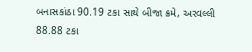બનાસકાંઠા 90.19 ટકા સાથે બીજા ક્રમે, અરવલ્લી 88.88 ટકા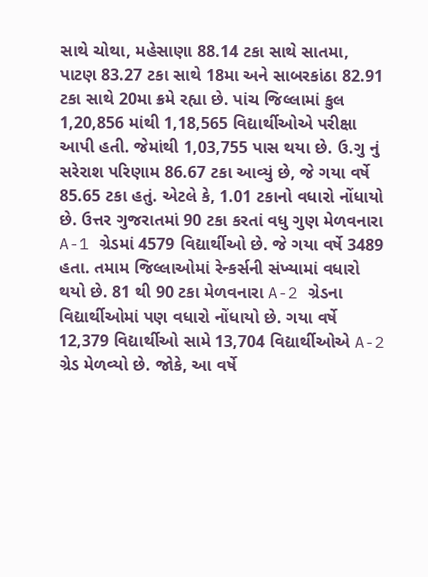સાથે ચોથા, મહેસાણા 88.14 ટકા સાથે સાતમા, પાટણ 83.27 ટકા સાથે 18મા અને સાબરકાંઠા 82.91 ટકા સાથે 20મા ક્રમે રહ્યા છે. પાંચ જિલ્લામાં કુલ 1,20,856 માંથી 1,18,565 વિદ્યાર્થીઓએ પરીક્ષા આપી હતી. જેમાંથી 1,03,755 પાસ થયા છે. ઉ.ગુ નું સરેરાશ પરિણામ 86.67 ટકા આવ્યું છે, જે ગયા વર્ષે 85.65 ટકા હતું. એટલે કે, 1.01 ટકાનો વધારો નોંધાયો છે. ઉત્તર ગુજરાતમાં 90 ટકા કરતાં વધુ ગુણ મેળવનારા A-1 ગ્રેડમાં 4579 વિદ્યાર્થીઓ છે. જે ગયા વર્ષે 3489 હતા. તમામ જિલ્લાઓમાં રેન્કર્સની સંખ્યામાં વધારો થયો છે. 81 થી 90 ટકા મેળવનારા A-2 ગ્રેડના વિદ્યાર્થીઓમાં પણ વધારો નોંધાયો છે. ગયા વર્ષે 12,379 વિદ્યાર્થીઓ સામે 13,704 વિદ્યાર્થીઓએ A-2 ગ્રેડ મેળવ્યો છે. જોકે, આ વર્ષે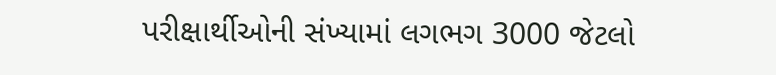પરીક્ષાર્થીઓની સંખ્યામાં લગભગ 3000 જેટલો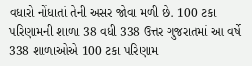વધારો નોંધાતાં તેની અસર જોવા મળી છે. 100 ટકા પરિણામની શાળા 38 વધી 338 ઉત્તર ગુજરાતમાં આ વર્ષે 338 શાળાઓએ 100 ટકા પરિણામ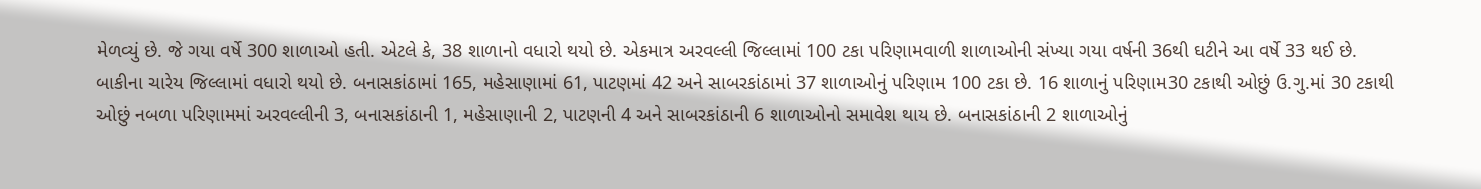મેળવ્યું છે. જે ગયા વર્ષે 300 શાળાઓ હતી. એટલે કે, 38 શાળાનો વધારો થયો છે. એકમાત્ર અરવલ્લી જિલ્લામાં 100 ટકા પરિણામવાળી શાળાઓની સંખ્યા ગયા વર્ષની 36થી ઘટીને આ વર્ષે 33 થઈ છે. બાકીના ચારેય જિલ્લામાં વધારો થયો છે. બનાસકાંઠામાં 165, મહેસાણામાં 61, પાટણમાં 42 અને સાબરકાંઠામાં 37 શાળાઓનું પરિણામ 100 ટકા છે. 16 શાળાનું પરિણામ30 ટકાથી ઓછું ઉ.ગુ.માં 30 ટકાથી ઓછું નબળા પરિણામમાં અરવલ્લીની 3, બનાસકાંઠાની 1, મહેસાણાની 2, પાટણની 4 અને સાબરકાંઠાની 6 શાળાઓનો સમાવેશ થાય છે. બનાસકાંઠાની 2 શાળાઓનું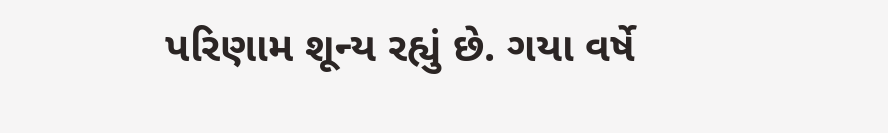પરિણામ શૂન્ય રહ્યું છે. ગયા વર્ષે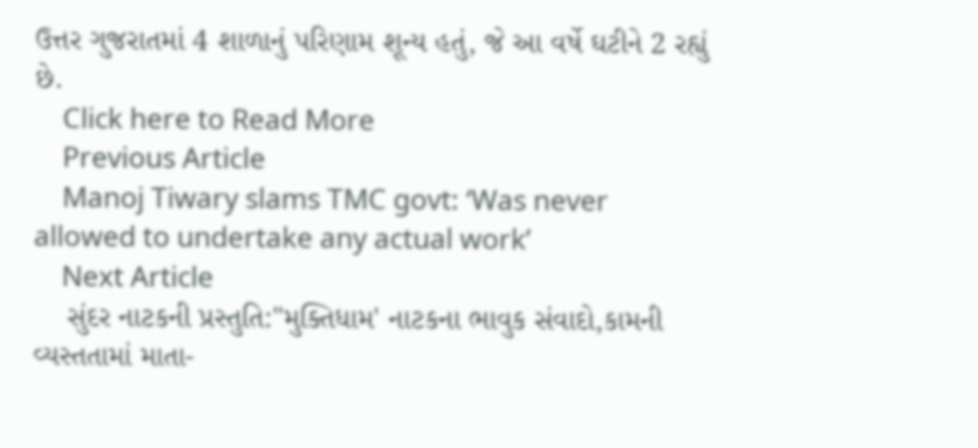ઉત્તર ગુજરાતમાં 4 શાળાનું પરિણામ શૂન્ય હતું, જે આ વર્ષે ઘટીને 2 રહ્યું છે.
    Click here to Read More
    Previous Article
    Manoj Tiwary slams TMC govt: ‘Was never allowed to undertake any actual work’
    Next Article
    સુંદર નાટકની પ્રસ્તુતિ:"મુક્તિધામ' નાટકના ભાવુક સંવાદો,કામની વ્યસ્તતામાં માતા-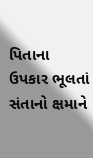પિતાના ઉપકાર ભૂલતાં સંતાનો ક્ષમાને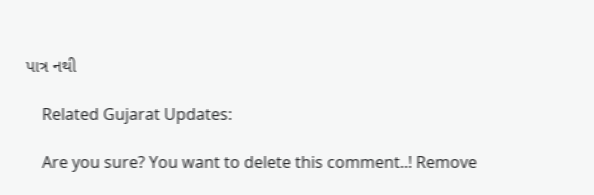પાત્ર નથી

    Related Gujarat Updates:

    Are you sure? You want to delete this comment..! Remove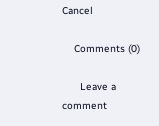Cancel

    Comments (0)

      Leave a comment